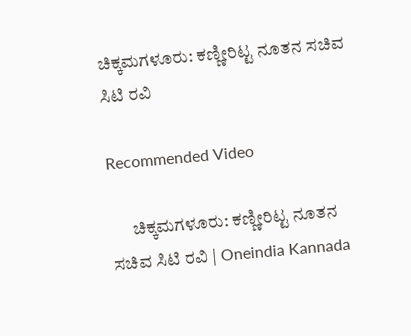ಚಿಕ್ಕಮಗಳೂರು: ಕಣ್ಣೀರಿಟ್ಟ ನೂತನ ಸಚಿವ ಸಿಟಿ ರವಿ

Recommended Video

      ಚಿಕ್ಕಮಗಳೂರು: ಕಣ್ಣೀರಿಟ್ಟ ನೂತನ ಸಚಿವ ಸಿಟಿ ರವಿ | Oneindia Kannada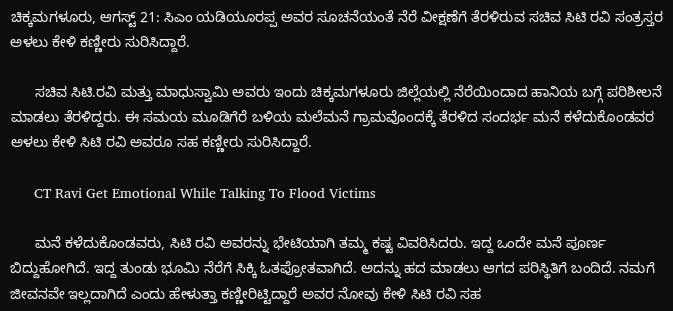ಚಿಕ್ಕಮಗಳೂರು, ಆಗಸ್ಟ್ 21: ಸಿಎಂ ಯಡಿಯೂರಪ್ಪ ಅವರ ಸೂಚನೆಯಂತೆ ನೆರೆ ವೀಕ್ಷಣೆಗೆ ತೆರಳಿರುವ ಸಚಿವ ಸಿಟಿ ರವಿ ಸಂತ್ರಸ್ತರ ಅಳಲು ಕೇಳಿ ಕಣ್ಣೀರು ಸುರಿಸಿದ್ದಾರೆ.

      ಸಚಿವ ಸಿಟಿ.ರವಿ ಮತ್ತು ಮಾಧುಸ್ವಾಮಿ ಅವರು ಇಂದು ಚಿಕ್ಕಮಗಳೂರು ಜಿಲ್ಲೆಯಲ್ಲಿ ನೆರೆಯಿಂದಾದ ಹಾನಿಯ ಬಗ್ಗೆ ಪರಿಶೀಲನೆ ಮಾಡಲು ತೆರಳಿದ್ದರು. ಈ ಸಮಯ ಮೂಡಿಗೆರೆ ಬಳಿಯ ಮಲೆಮನೆ ಗ್ರಾಮವೊಂದಕ್ಕೆ ತೆರಳಿದ ಸಂದರ್ಭ ಮನೆ ಕಳೆದುಕೊಂಡವರ ಅಳಲು ಕೇಳಿ ಸಿಟಿ ರವಿ ಅವರೂ ಸಹ ಕಣ್ಣೀರು ಸುರಿಸಿದ್ದಾರೆ.

      CT Ravi Get Emotional While Talking To Flood Victims

      ಮನೆ ಕಳೆದುಕೊಂಡವರು, ಸಿಟಿ ರವಿ ಅವರನ್ನು ಭೇಟಿಯಾಗಿ ತಮ್ಮ ಕಷ್ಟ ವಿವರಿಸಿದರು. ಇದ್ದ ಒಂದೇ ಮನೆ ಪೂರ್ಣ ಬಿದ್ದುಹೋಗಿದೆ. ಇದ್ದ ತುಂಡು ಭೂಮಿ ನೆರೆಗೆ ಸಿಕ್ಕಿ ಓತಪ್ರೋತವಾಗಿದೆ. ಅದನ್ನು ಹದ ಮಾಡಲು ಆಗದ ಪರಿಸ್ಥಿತಿಗೆ ಬಂದಿದೆ. ನಮಗೆ ಜೀವನವೇ ಇಲ್ಲದಾಗಿದೆ ಎಂದು ಹೇಳುತ್ತಾ ಕಣ್ಣೀರಿಟ್ಟಿದ್ದಾರೆ ಅವರ ನೋವು ಕೇಳಿ ಸಿಟಿ ರವಿ ಸಹ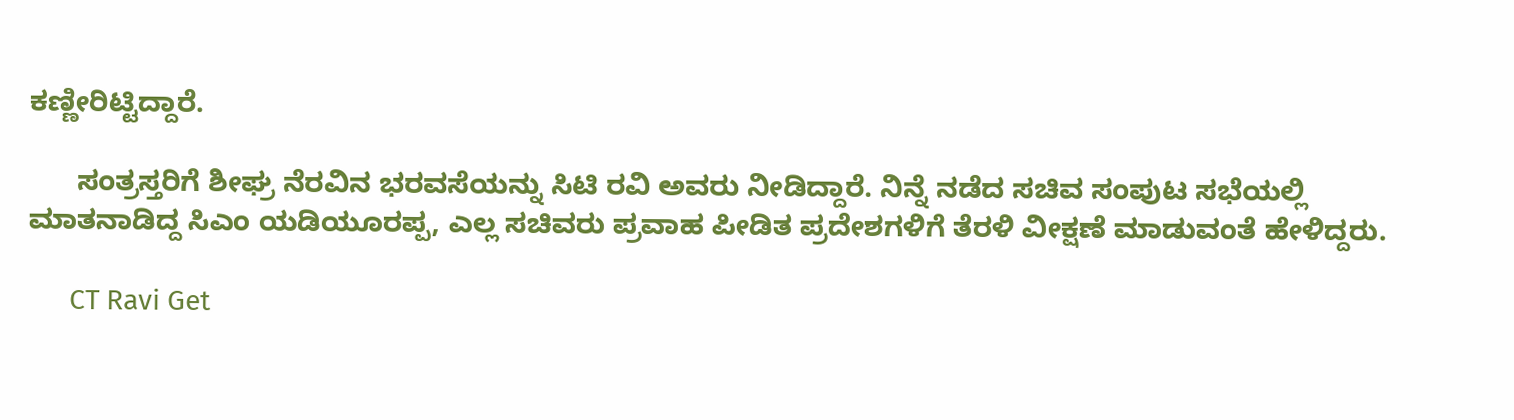ಕಣ್ಣೀರಿಟ್ಟಿದ್ದಾರೆ.

      ಸಂತ್ರಸ್ತರಿಗೆ ಶೀಘ್ರ ನೆರವಿನ ಭರವಸೆಯನ್ನು ಸಿಟಿ ರವಿ ಅವರು ನೀಡಿದ್ದಾರೆ. ನಿನ್ನೆ ನಡೆದ ಸಚಿವ ಸಂಪುಟ ಸಭೆಯಲ್ಲಿ ಮಾತನಾಡಿದ್ದ ಸಿಎಂ ಯಡಿಯೂರಪ್ಪ, ಎಲ್ಲ ಸಚಿವರು ಪ್ರವಾಹ ಪೀಡಿತ ಪ್ರದೇಶಗಳಿಗೆ ತೆರಳಿ ವೀಕ್ಷಣೆ ಮಾಡುವಂತೆ ಹೇಳಿದ್ದರು.

      CT Ravi Get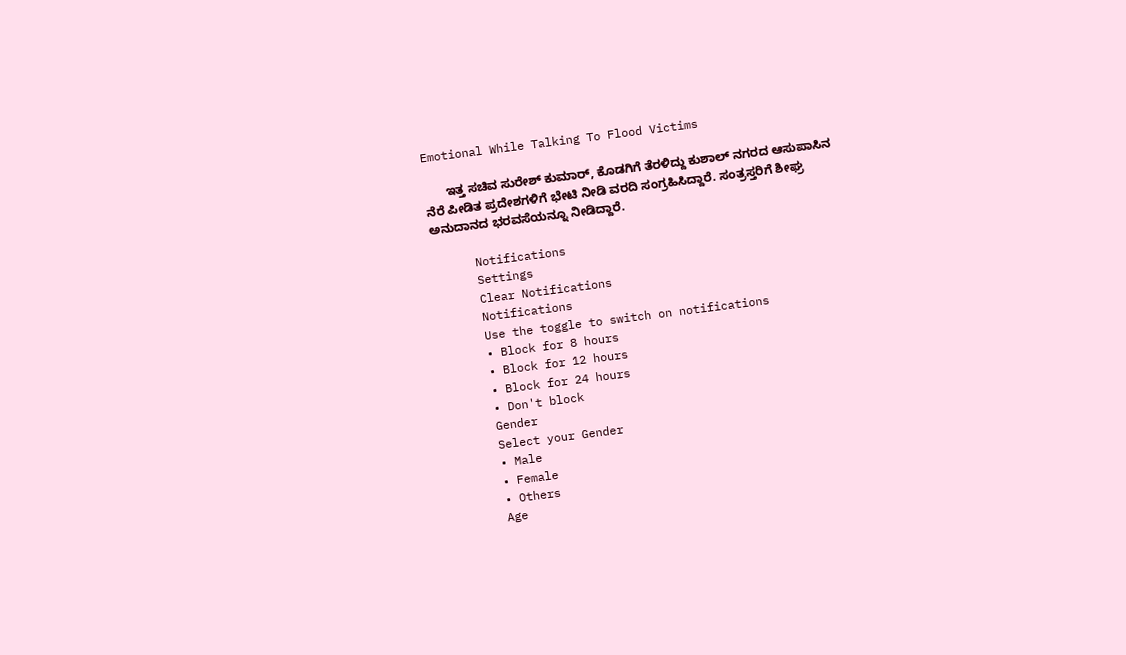Emotional While Talking To Flood Victims

      ಇತ್ತ ಸಚಿವ ಸುರೇಶ್ ಕುಮಾರ್, ಕೊಡಗಿಗೆ ತೆರಳಿದ್ದು ಕುಶಾಲ್ ನಗರದ ಆಸುಪಾಸಿನ ನೆರೆ ಪೀಡಿತ ಪ್ರದೇಶಗಳಿಗೆ ಭೇಟಿ ನೀಡಿ ವರದಿ ಸಂಗ್ರಹಿಸಿದ್ದಾರೆ. ಸಂತ್ರಸ್ತರಿಗೆ ಶೀಘ್ರ ಅನುದಾನದ ಭರವಸೆಯನ್ನೂ ನೀಡಿದ್ದಾರೆ.

      Notifications
      Settings
      Clear Notifications
      Notifications
      Use the toggle to switch on notifications
      • Block for 8 hours
      • Block for 12 hours
      • Block for 24 hours
      • Don't block
      Gender
      Select your Gender
      • Male
      • Female
      • Others
      Age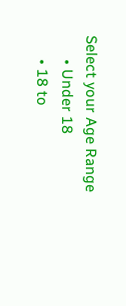Select your Age Range
      • Under 18
      • 18 to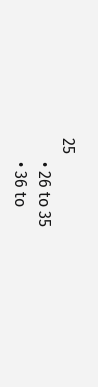25
      • 26 to 35
      • 36 to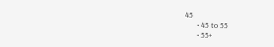45
      • 45 to 55
      • 55+